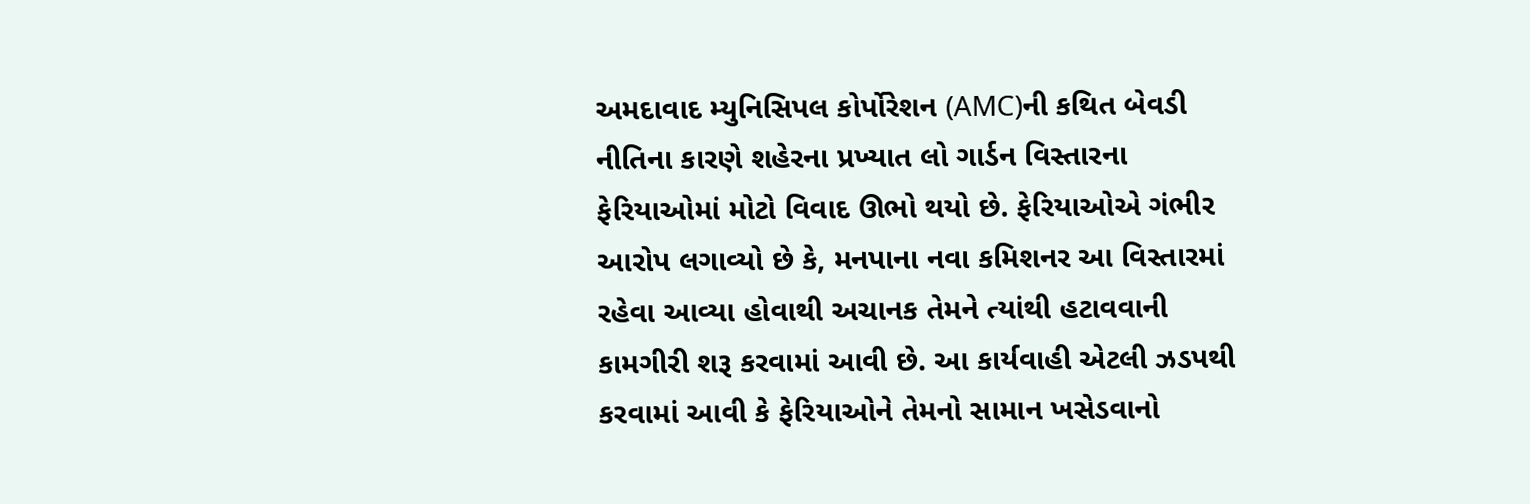અમદાવાદ મ્યુનિસિપલ કોર્પોરેશન (AMC)ની કથિત બેવડી નીતિના કારણે શહેરના પ્રખ્યાત લો ગાર્ડન વિસ્તારના ફેરિયાઓમાં મોટો વિવાદ ઊભો થયો છે. ફેરિયાઓએ ગંભીર આરોપ લગાવ્યો છે કે, મનપાના નવા કમિશનર આ વિસ્તારમાં રહેવા આવ્યા હોવાથી અચાનક તેમને ત્યાંથી હટાવવાની કામગીરી શરૂ કરવામાં આવી છે. આ કાર્યવાહી એટલી ઝડપથી કરવામાં આવી કે ફેરિયાઓને તેમનો સામાન ખસેડવાનો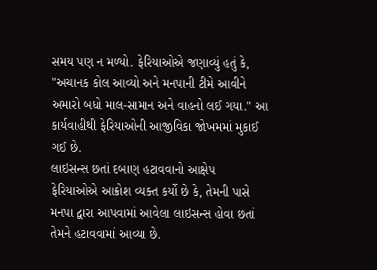સમય પણ ન મળ્યો. ફેરિયાઓએ જણાવ્યું હતું કે, "અચાનક કોલ આવ્યો અને મનપાની ટીમે આવીને અમારો બધો માલ-સામાન અને વાહનો લઈ ગયા." આ કાર્યવાહીથી ફેરિયાઓની આજીવિકા જોખમમાં મુકાઈ ગઈ છે.
લાઇસન્સ છતાં દબાણ હટાવવાનો આક્ષેપ
ફેરિયાઓએ આક્રોશ વ્યક્ત કર્યો છે કે, તેમની પાસે મનપા દ્વારા આપવામાં આવેલા લાઇસન્સ હોવા છતાં તેમને હટાવવામાં આવ્યા છે.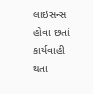લાઇસન્સ હોવા છતાં કાર્યવાહી થતા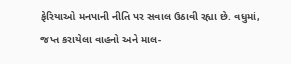ફેરિયાઓ મનપાની નીતિ પર સવાલ ઉઠાવી રહ્યા છે. વધુમાં, જપ્ત કરાયેલા વાહનો અને માલ-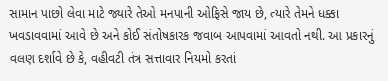સામાન પાછો લેવા માટે જ્યારે તેઓ મનપાની ઓફિસે જાય છે, ત્યારે તેમને ધક્કા ખવડાવવામાં આવે છે અને કોઈ સંતોષકારક જવાબ આપવામાં આવતો નથી. આ પ્રકારનું વલણ દર્શાવે છે કે, વહીવટી તંત્ર સત્તાવાર નિયમો કરતાં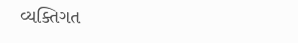વ્યક્તિગત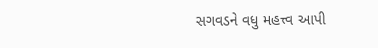સગવડને વધુ મહત્ત્વ આપી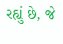રહ્યું છે, જે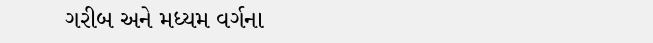ગરીબ અને મધ્યમ વર્ગના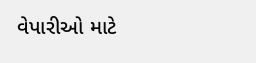વેપારીઓ માટે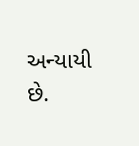અન્યાયી છે.